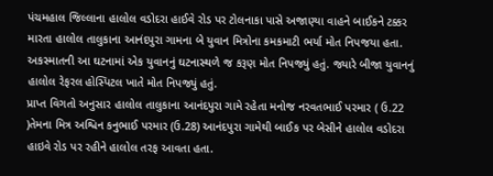પંચમહાલ જિલ્લાના હાલોલ વડોદરા હાઈવે રોડ પર ટોલનાકા પાસે અજાણ્યા વાહને બાઈકને ટક્કર મારતા હાલોલ તાલુકાના આનંદપુરા ગામના બે યુવાન મિત્રોના કમકમાટી ભર્યા મોત નિપજયા હતા. અકસ્માતની આ ઘટનામાં એક યુવાનનું ઘટનાસ્થળે જ કરૂણ મોત નિપજ્યું હતું. જ્યારે બીજા યુવાનનું હાલોલ રેફરલ હોસ્પિટલ ખાતે મોત નિપજ્યું હતું.
પ્રાપ્ત વિગતો અનુસાર હાલોલ તાલુકાના આનંદપુરા ગામે રહેતા મનોજ નરવતભાઈ પરમાર ( ઉ.22 )તેમના મિત્ર અશ્વિન કનુભાઈ પરમાર (ઉ.28) આનંદપુરા ગામેથી બાઈક પર બેસીને હાલોલ વડોદરા હાઇવે રોડ પર રહીને હાલોલ તરફ આવતા હતા.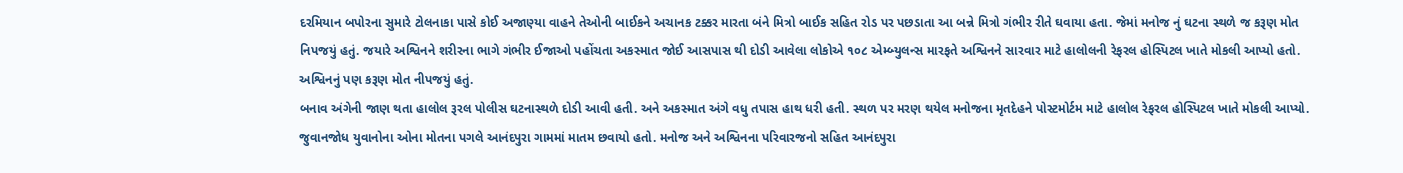દરમિયાન બપોરના સુમારે ટોલનાકા પાસે કોઈ અજાણ્યા વાહને તેઓની બાઈકને અચાનક ટક્કર મારતા બંને મિત્રો બાઈક સહિત રોડ પર પછડાતા આ બન્ને મિત્રો ગંભીર રીતે ઘવાયા હતા. જેમાં મનોજ નું ઘટના સ્થળે જ કરૂણ મોત નિપજયું હતું. જયારે અશ્વિનને શરીરના ભાગે ગંભીર ઈજાઓ પહોંચતા અકસ્માત જોઈ આસપાસ થી દોડી આવેલા લોકોએ ૧૦૮ એમ્બ્યુલન્સ મારફતે અશ્વિનને સારવાર માટે હાલોલની રેફરલ હોસ્પિટલ ખાતે મોકલી આપ્યો હતો. અશ્વિનનું પણ કરૂણ મોત નીપજયું હતું.
બનાવ અંગેની જાણ થતા હાલોલ રૂરલ પોલીસ ઘટનાસ્થળે દોડી આવી હતી. અને અકસ્માત અંગે વધુ તપાસ હાથ ધરી હતી. સ્થળ પર મરણ થયેલ મનોજના મૃતદેહને પોસ્ટમોર્ટમ માટે હાલોલ રેફરલ હોસ્પિટલ ખાતે મોકલી આપ્યો. જુવાનજોધ યુવાનોના ઓના મોતના પગલે આનંદપુરા ગામમાં માતમ છવાયો હતો. મનોજ અને અશ્વિનના પરિવારજનો સહિત આનંદપુરા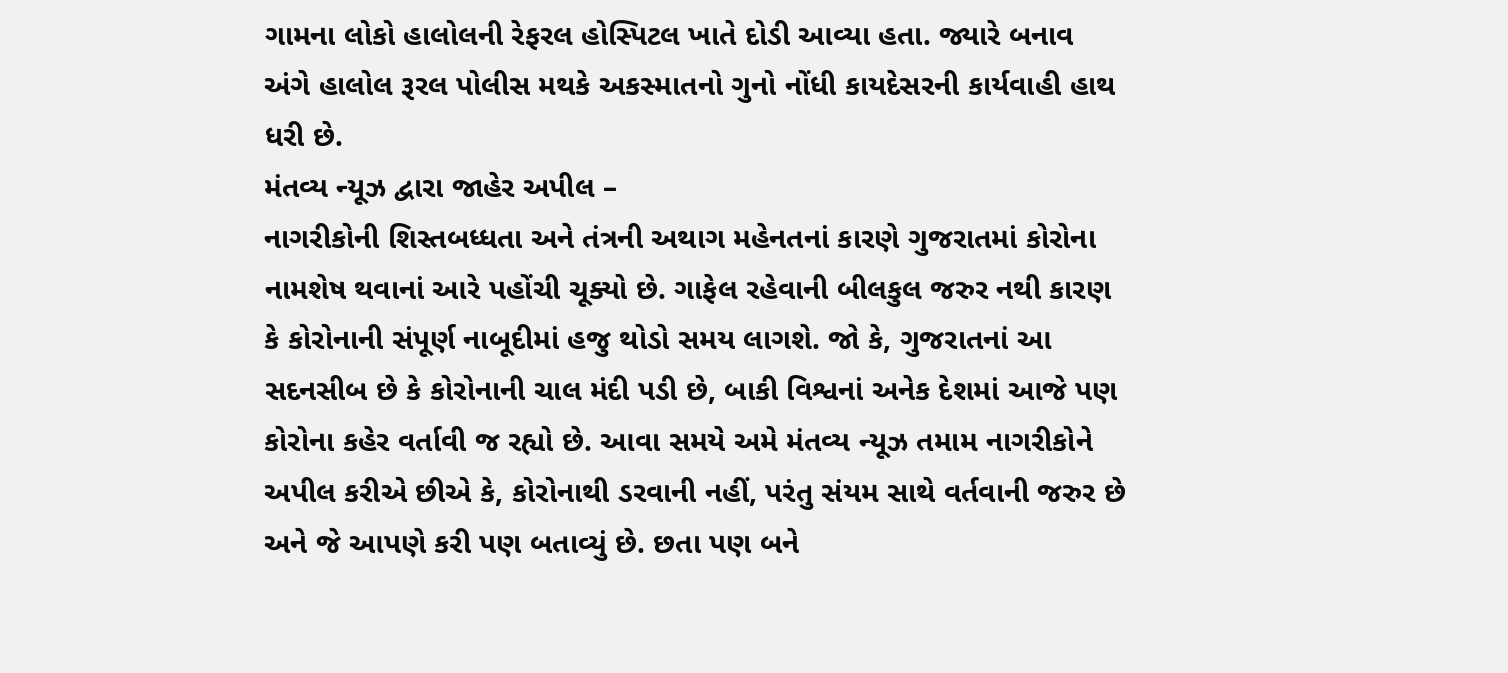ગામના લોકો હાલોલની રેફરલ હોસ્પિટલ ખાતે દોડી આવ્યા હતા. જ્યારે બનાવ અંગે હાલોલ રૂરલ પોલીસ મથકે અકસ્માતનો ગુનો નોંધી કાયદેસરની કાર્યવાહી હાથ ધરી છે.
મંતવ્ય ન્યૂઝ દ્વારા જાહેર અપીલ –
નાગરીકોની શિસ્તબધ્ધતા અને તંત્રની અથાગ મહેનતનાં કારણે ગુજરાતમાં કોરોના નામશેષ થવાનાં આરે પહોંચી ચૂક્યો છે. ગાફેલ રહેવાની બીલકુલ જરુર નથી કારણ કે કોરોનાની સંપૂર્ણ નાબૂદીમાં હજુ થોડો સમય લાગશે. જો કે, ગુજરાતનાં આ સદનસીબ છે કે કોરોનાની ચાલ મંદી પડી છે, બાકી વિશ્વનાં અનેક દેશમાં આજે પણ કોરોના કહેર વર્તાવી જ રહ્યો છે. આવા સમયે અમે મંતવ્ય ન્યૂઝ તમામ નાગરીકોને અપીલ કરીએ છીએ કે, કોરોનાથી ડરવાની નહીં, પરંતુ સંયમ સાથે વર્તવાની જરુર છે અને જે આપણે કરી પણ બતાવ્યું છે. છતા પણ બને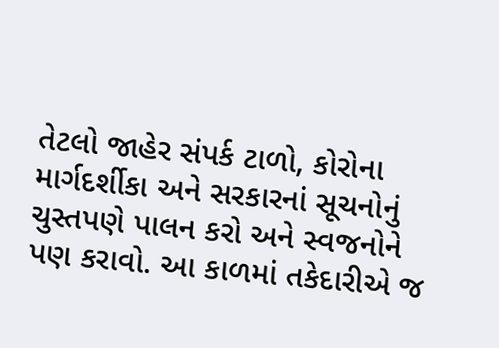તેટલો જાહેર સંપર્ક ટાળો, કોરોના માર્ગદર્શીકા અને સરકારનાં સૂચનોનું ચુસ્તપણે પાલન કરો અને સ્વજનોને પણ કરાવો. આ કાળમાં તકેદારીએ જ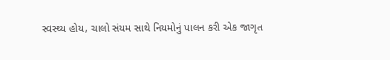સ્વસ્થ્ય હોય, ચાલો સંયમ સાથે નિયમોનું પાલન કરી એક જાગૃત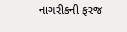નાગરીકની ફરજ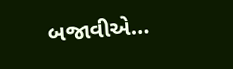બજાવીએ…